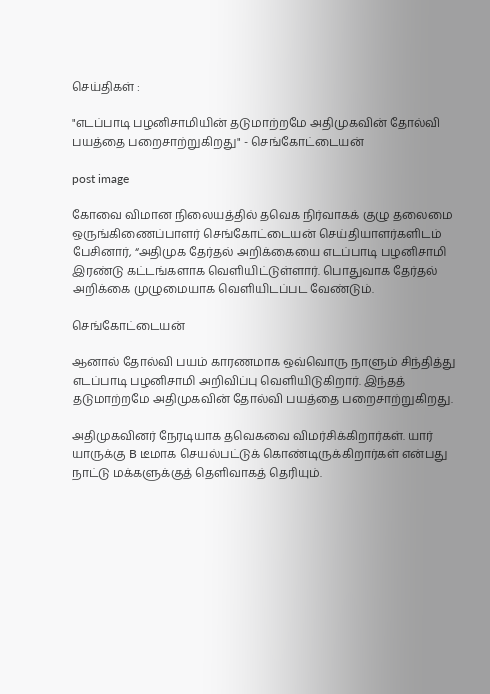செய்திகள் :

"எடப்பாடி பழனிசாமியின் தடுமாற்றமே அதிமுகவின் தோல்வி பயத்தை பறைசாற்றுகிறது" - செங்கோட்டையன்

post image

கோவை விமான நிலையத்தில் தவெக நிர்வாகக் குழு தலைமை ஒருங்கிணைப்பாளர் செங்கோட்டையன் செய்தியாளர்களிடம் பேசினார், “அதிமுக தேர்தல் அறிக்கையை எடப்பாடி பழனிசாமி இரண்டு கட்டங்களாக வெளியிட்டுள்ளார். பொதுவாக தேர்தல் அறிக்கை முழுமையாக வெளியிடப்பட வேண்டும்.

செங்கோட்டையன்

ஆனால் தோல்வி பயம் காரணமாக ஒவ்வொரு நாளும் சிந்தித்து எடப்பாடி பழனிசாமி அறிவிப்பு வெளியிடுகிறார். இந்தத் தடுமாற்றமே அதிமுகவின் தோல்வி பயத்தை பறைசாற்றுகிறது.

அதிமுகவினர் நேரடியாக தவெகவை விமர்சிக்கிறார்கள். யார் யாருக்கு B டீமாக செயல்பட்டுக் கொண்டிருக்கிறார்கள் என்பது நாட்டு மக்களுக்குத் தெளிவாகத் தெரியும்.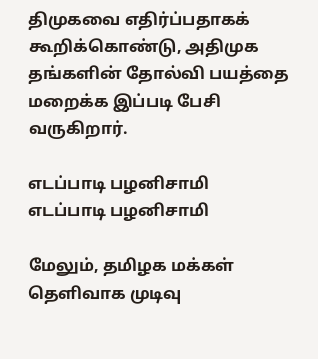திமுகவை எதிர்ப்பதாகக் கூறிக்கொண்டு, அதிமுக தங்களின் தோல்வி பயத்தை மறைக்க இப்படி பேசி வருகிறார்.

எடப்பாடி பழனிசாமி
எடப்பாடி பழனிசாமி

மேலும், தமிழக மக்கள் தெளிவாக முடிவு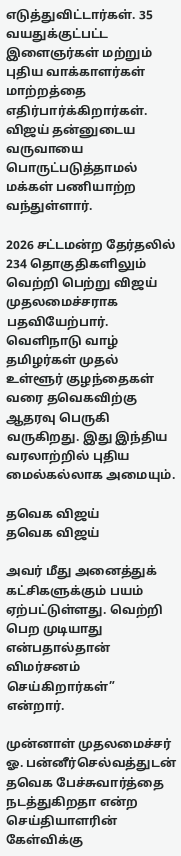எடுத்துவிட்டார்கள். 35 வயதுக்குட்பட்ட இளைஞர்கள் மற்றும் புதிய வாக்காளர்கள் மாற்றத்தை எதிர்பார்க்கிறார்கள். விஜய் தன்னுடைய வருவாயை பொருட்படுத்தாமல் மக்கள் பணியாற்ற வந்துள்ளார்.

2026 சட்டமன்ற தேர்தலில் 234 தொகுதிகளிலும் வெற்றி பெற்று விஜய் முதலமைச்சராக பதவியேற்பார். வெளிநாடு வாழ் தமிழர்கள் முதல் உள்ளூர் குழந்தைகள் வரை தவெகவிற்கு ஆதரவு பெருகி வருகிறது. இது இந்திய வரலாற்றில் புதிய மைல்கல்லாக அமையும்.

தவெக விஜய்
தவெக விஜய்

அவர் மீது அனைத்துக் கட்சிகளுக்கும் பயம் ஏற்பட்டுள்ளது. வெற்றி பெற முடியாது என்பதால்தான் விமர்சனம் செய்கிறார்கள்” என்றார்.

முன்னாள் முதலமைச்சர் ஓ. பன்னீர்செல்வத்துடன் தவெக பேச்சுவார்த்தை நடத்துகிறதா என்ற செய்தியாளரின் கேள்விக்கு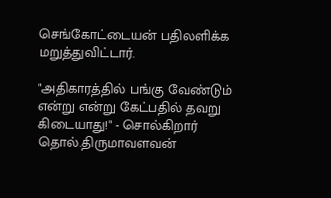செங்கோட்டையன் பதிலளிக்க மறுத்துவிட்டார்.

"அதிகாரத்தில் பங்கு வேண்டும் என்று என்று கேட்பதில் தவறு கிடையாது!" - சொல்கிறார் தொல்.திருமாவளவன்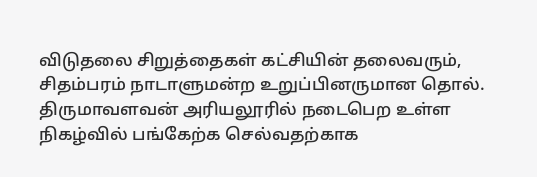விடுதலை சிறுத்தைகள் கட்சியின் தலைவரும், சிதம்பரம் நாடாளுமன்ற உறுப்பினருமான தொல். திருமாவளவன் அரியலூரில் நடைபெற உள்ள நிகழ்வில் பங்கேற்க செல்வதற்காக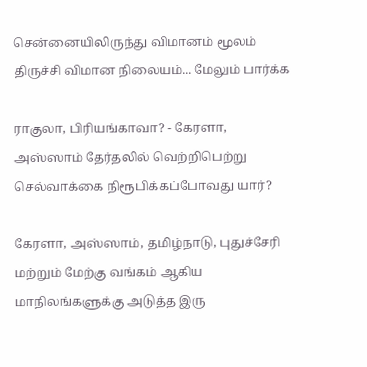சென்னையிலிருந்து விமானம் மூலம் திருச்சி விமான நிலையம்... மேலும் பார்க்க

ராகுலா, பிரியங்காவா? - கேரளா, அஸ்ஸாம் தேர்தலில் வெற்றிபெற்று செல்வாக்கை நிரூபிக்கப்போவது யார்?

கேரளா, அஸ்ஸாம், தமிழ்நாடு, புதுச்சேரி மற்றும் மேற்கு வங்கம் ஆகிய மாநிலங்களுக்கு அடுத்த இரு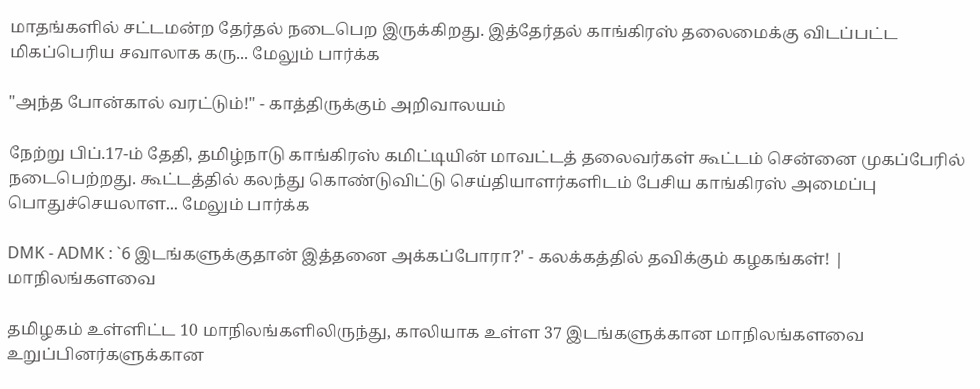மாதங்களில் சட்டமன்ற தேர்தல் நடைபெற இருக்கிறது. இத்தேர்தல் காங்கிரஸ் தலைமைக்கு விடப்பட்ட மிகப்பெரிய சவாலாக கரு... மேலும் பார்க்க

"அந்த போன்கால் வரட்டும்!" - காத்திருக்கும் அறிவாலயம்

நேற்று பிப்.17-ம் தேதி, தமிழ்நாடு காங்கிரஸ் கமிட்டியின் மாவட்டத் தலைவர்கள் கூட்டம் சென்னை முகப்பேரில் நடைபெற்றது. கூட்டத்தில் கலந்து கொண்டுவிட்டு செய்தியாளர்களிடம் பேசிய காங்கிரஸ் அமைப்பு பொதுச்செயலாள... மேலும் பார்க்க

DMK - ADMK : `6 இடங்களுக்குதான் இத்தனை அக்கப்போரா?' - கலக்கத்தில் தவிக்கும் கழகங்கள்! | மாநிலங்களவை

தமிழகம் உள்ளிட்ட 10 மாநிலங்களிலிருந்து, காலியாக உள்ள 37 இடங்களுக்கான மாநிலங்களவை உறுப்பினர்களுக்கான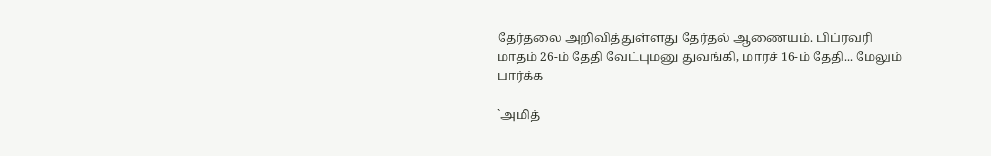தேர்தலை அறிவித்துள்ளது தேர்தல் ஆணையம். பிப்ரவரி மாதம் 26-ம் தேதி வேட்புமனு துவங்கி, மாரச் 16-ம் தேதி... மேலும் பார்க்க

`அமித்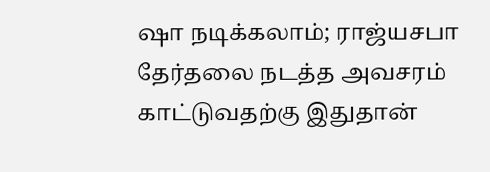ஷா நடிக்கலாம்; ராஜ்யசபா தேர்தலை நடத்த அவசரம் காட்டுவதற்கு இதுதான்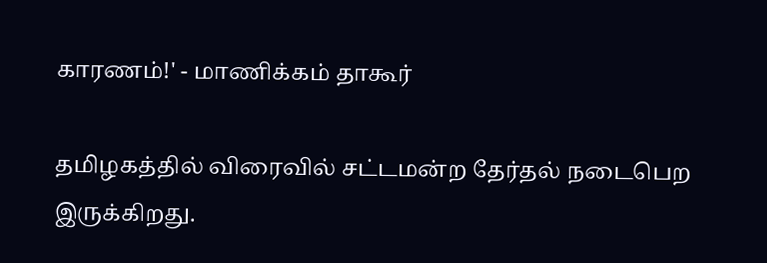காரணம்!' - மாணிக்கம் தாகூர்

தமிழகத்தில் விரைவில் சட்டமன்ற தேர்தல் நடைபெற இருக்கிறது.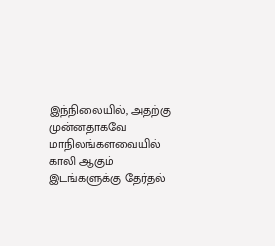இந்நிலையில், அதற்கு முன்னதாகவே மாநிலங்களவையில் காலி ஆகும் இடங்களுக்கு தேர்தல்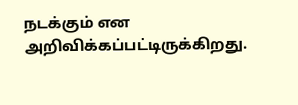நடக்கும் என அறிவிக்கப்பட்டிருக்கிறது.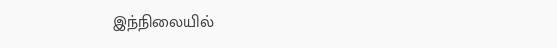இந்நிலையில்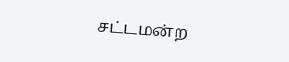சட்டமன்ற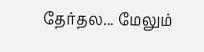தேர்தல... மேலும்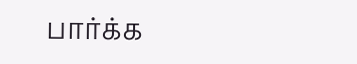பார்க்க